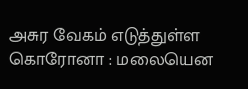அசுர வேகம் எடுத்துள்ள கொரோனா : மலையென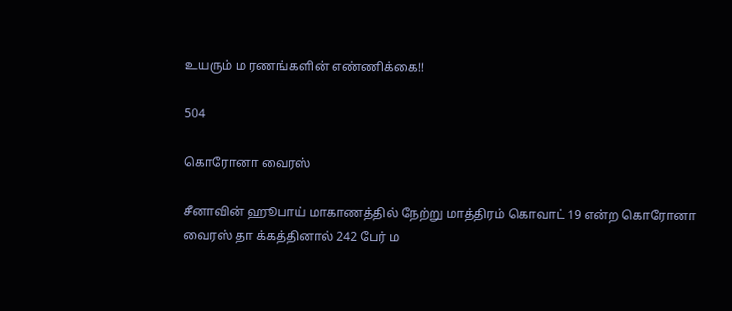உயரும் ம ரணங்களின் எண்ணிக்கை!!

504

கொரோனா வைரஸ்

சீனாவின் ஹூபாய் மாகாணத்தில் நேற்று மாத்திரம் கொவாட் 19 என்ற கொரோனா வைரஸ் தா க்கத்தினால் 242 பேர் ம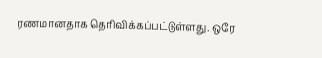ரணமானதாக தெரிவிக்கப்பட்டுள்ளது. ஒரே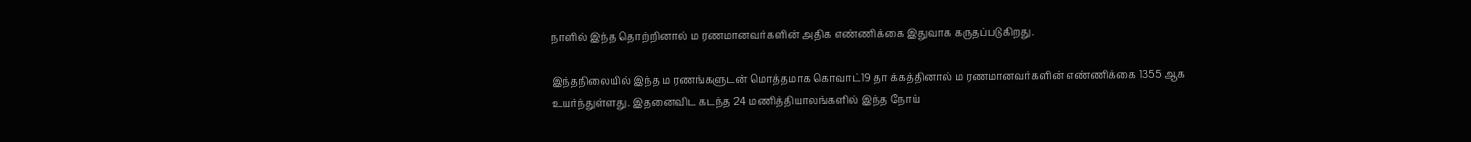நாளில் இந்த தொற்றினால் ம ரணமானவர்களின் அதிக எண்ணிக்கை இதுவாக கருதப்படுகிறது.

இந்தநிலையில் இந்த ம ரணங்களுடன் மொத்தமாக கொவாட்19 தா க்கத்தினால் ம ரணமானவர்களின் எண்ணிக்கை 1355 ஆக உயர்ந்துள்ளது. இதனைவிட கடந்த 24 மணித்தியாலங்களில் இந்த நோய்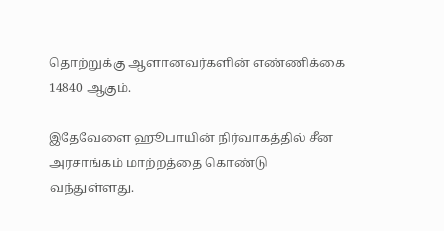தொற்றுக்கு ஆளானவர்களின் எண்ணிக்கை 14840 ஆகும்.

இதேவேளை ஹூபாயின் நிர்வாகத்தில் சீன அரசாங்கம் மாற்றத்தை கொண்டு வந்துள்ளது.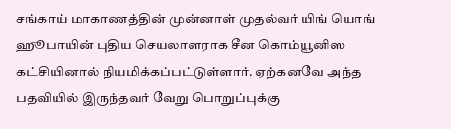சங்காய் மாகாணத்தின் முன்னாள் முதல்வர் யிங் யொங் ஹூபாயின் புதிய செயலாளராக சீன கொம்யூனிஸ கட்சியினால் நியமிக்கப்பட்டுள்ளார். ஏற்கனவே அந்த பதவியில் இருந்தவர் வேறு பொறுப்புக்கு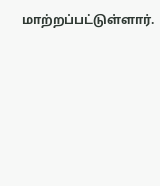மாற்றப்பட்டுள்ளார்.